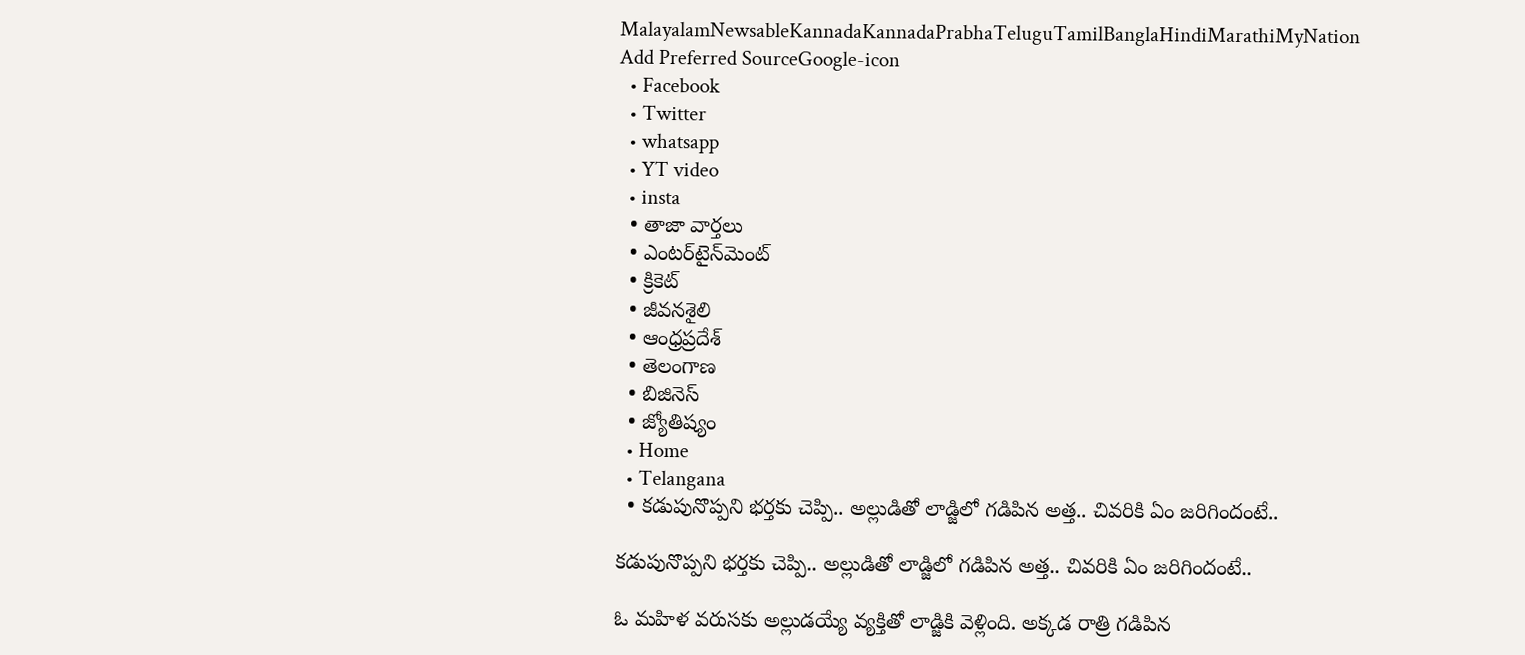MalayalamNewsableKannadaKannadaPrabhaTeluguTamilBanglaHindiMarathiMyNation
Add Preferred SourceGoogle-icon
  • Facebook
  • Twitter
  • whatsapp
  • YT video
  • insta
  • తాజా వార్తలు
  • ఎంటర్‌టైన్‌మెంట్
  • క్రికెట్
  • జీవనశైలి
  • ఆంధ్రప్రదేశ్
  • తెలంగాణ
  • బిజినెస్
  • జ్యోతిష్యం
  • Home
  • Telangana
  • కడుపునొప్పని భర్తకు చెప్పి.. అల్లుడితో లాడ్జిలో గడిపిన అత్త.. చివరికి ఏం జరిగిందంటే..

కడుపునొప్పని భర్తకు చెప్పి.. అల్లుడితో లాడ్జిలో గడిపిన అత్త.. చివరికి ఏం జరిగిందంటే..

ఓ మహిళ వరుసకు అల్లుడయ్యే వ్యక్తితో లాడ్జికి వెళ్లింది. అక్కడ రాత్రి గడిపిన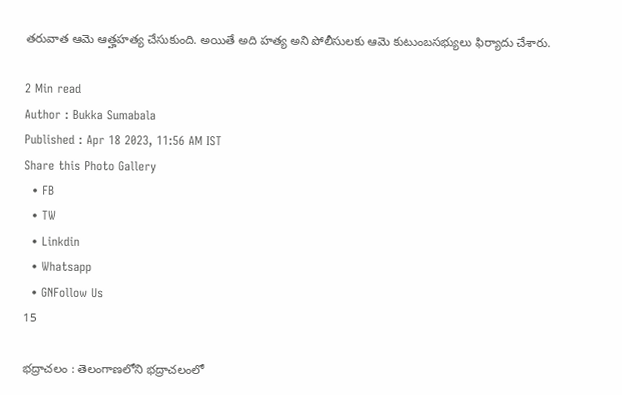తరువాత ఆమె ఆత్హహత్య చేసుకుంది. అయితే అది హత్య అని పోలీసులకు ఆమె కుటుంబసభ్యులు ఫిర్యాదు చేశారు.

2 Min read
Author : Bukka Sumabala
Published : Apr 18 2023, 11:56 AM IST
Share this Photo Gallery
  • FB
  • TW
  • Linkdin
  • Whatsapp
  • GNFollow Us
15

భద్రాచలం : తెలంగాణలోని భద్రాచలంలో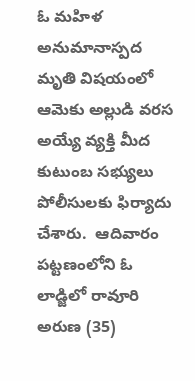ఓ మహిళ అనుమానాస్పద మృతి విషయంలో ఆమెకు అల్లుడి వరస అయ్యే వ్యక్తి మీద కుటుంబ సభ్యులు పోలీసులకు ఫిర్యాదు చేశారు.  ఆదివారం పట్టణంలోని ఓ లాడ్జిలో రావూరి అరుణ (35)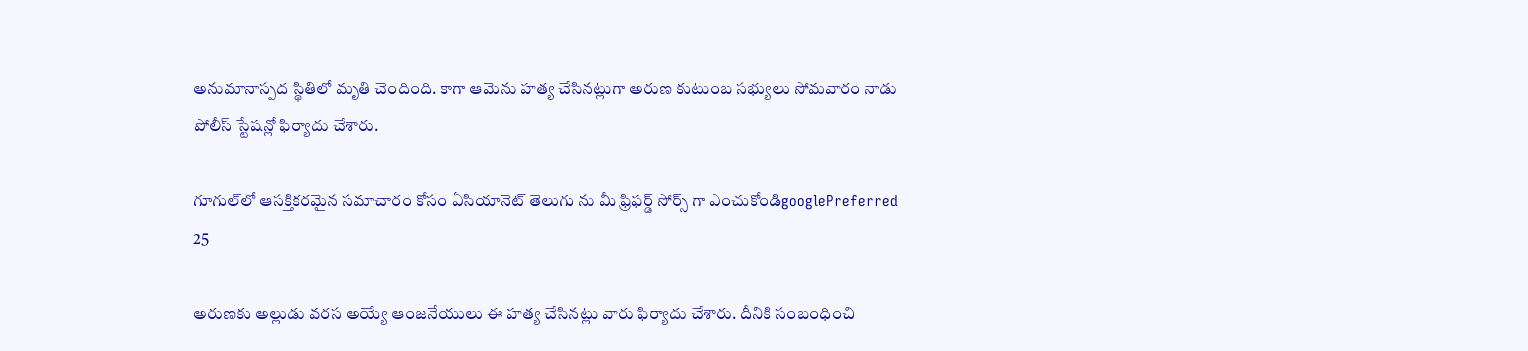అనుమానాస్పద స్థితిలో మృతి చెందింది. కాగా ఆమెను హత్య చేసినట్లుగా అరుణ కుటుంబ సభ్యులు సోమవారం నాడు పోలీస్ స్టేషన్లో ఫిర్యాదు చేశారు.

గూగుల్‌లో ఆసక్తికరమైన సమాచారం కోసం ఏసియానెట్ తెలుగు ను మీ ఫ్రిఫర్డ్ సోర్స్ గా ఎంచుకోండిgooglePreferred
25

అరుణకు అల్లుడు వరస అయ్యే ఆంజనేయులు ఈ హత్య చేసినట్లు వారు ఫిర్యాదు చేశారు. దీనికి సంబంధించి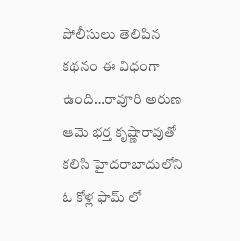పోలీసులు తెలిపిన కథనం ఈ విధంగా ఉంది…రావూరి అరుణ ఆమె భర్త కృష్ణారావుతో కలిసి హైదరాబాదులోని ఓ కోళ్ల ఫామ్ లో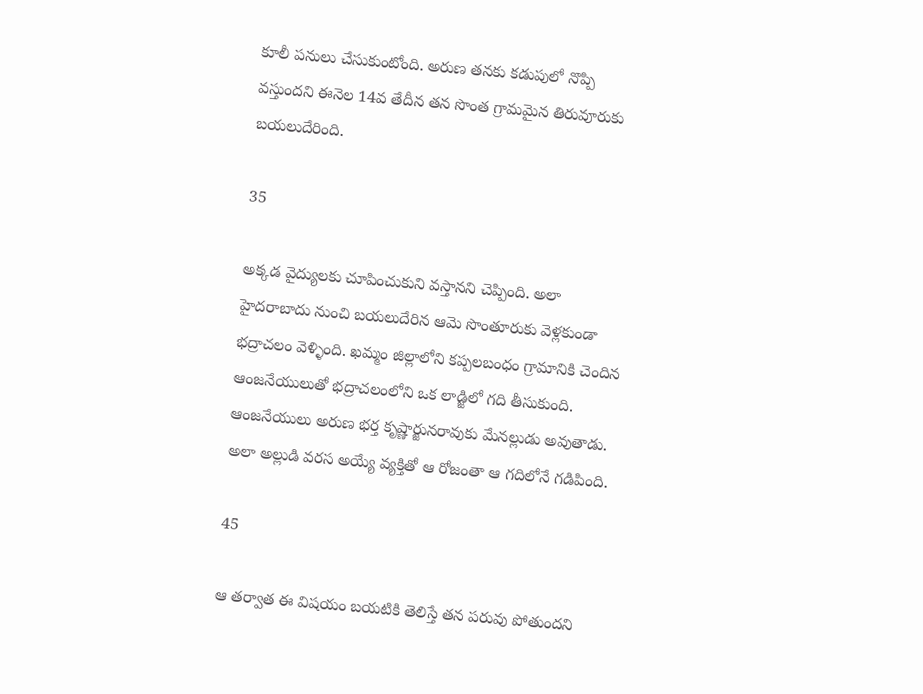కూలీ పనులు చేసుకుంటోంది. అరుణ తనకు కడుపులో నొప్పి వస్తుందని ఈనెల 14వ తేదీన తన సొంత గ్రామమైన తిరువూరుకు బయలుదేరింది.

35

అక్కడ వైద్యులకు చూపించుకుని వస్తానని చెప్పింది. అలా హైదరాబాదు నుంచి బయలుదేరిన ఆమె సొంతూరుకు వెళ్లకుండా భద్రాచలం వెళ్ళింది. ఖమ్మం జిల్లాలోని కప్పలబంధం గ్రామానికి చెందిన ఆంజనేయులుతో భద్రాచలంలోని ఒక లాడ్జిలో గది తీసుకుంది. ఆంజనేయులు అరుణ భర్త కృష్ణార్జునరావుకు మేనల్లుడు అవుతాడు. అలా అల్లుడి వరస అయ్యే వ్యక్తితో ఆ రోజంతా ఆ గదిలోనే గడిపింది.

45

ఆ తర్వాత ఈ విషయం బయటికి తెలిస్తే తన పరువు పోతుందని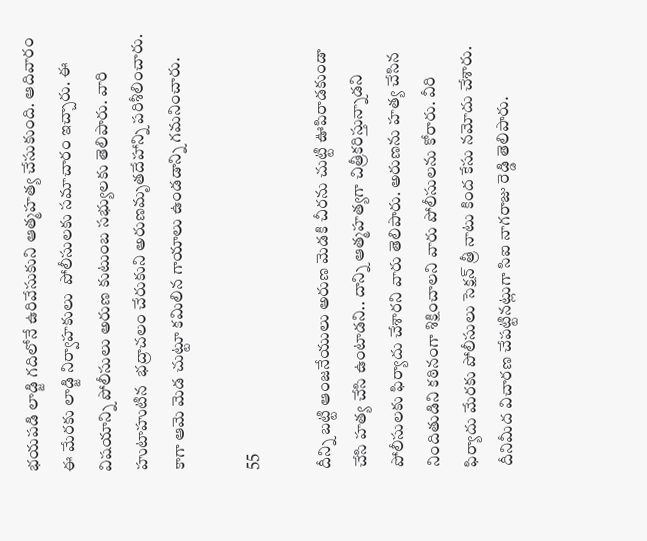భయపడి లాడ్జి గదిలోనే ఉరివేసుకుని ఆత్మహత్య చేసుకుంది. ఆదివారం ఈ మేరకు లాడ్జి నిర్వాహకులు  పోలీసులకు సమాచారం ఇచ్చారు. ఈ విషయాన్ని పోలీసులు అరుణ కుటుంబ సభ్యులకు తెలిపారు. వారి హుటాహుటిన  భద్రాచలం చేరుకుని అరుణమృతదేహాన్ని పరిశీలించారు. కాగా ఆమె మెడ చుట్టూ కమిలిన గాయాలు ఉండడాన్ని గమనించారు.

55

దీన్ని బట్టి ఆంజనేయులు అరుణ మెడకి చీరను చుట్టి ఊపిరాడకుండా చేసి హత్య చేసి ఉంటాడని.. దాన్ని ఆత్మహత్యగా చిత్రీకరిస్తున్నాడని పోలీసులకు ఫిర్యాదు చేశారని వారు తెలిపారు. అరుణను హత్య చేసిన నిందితుడిని కఠినంగా శిక్షించాలని వారు పోలీసులను కోరారు. వీరి ఫిర్యాదు మేరకు పోలీసులు సెక్షన్ త్రీ నాటు కింద కేసు నమోదు చేశారు.  దీనిమీద విచారణ చేపట్టినట్లుగా సిఐ నాగరాజు రెడ్డి తెలిపారు.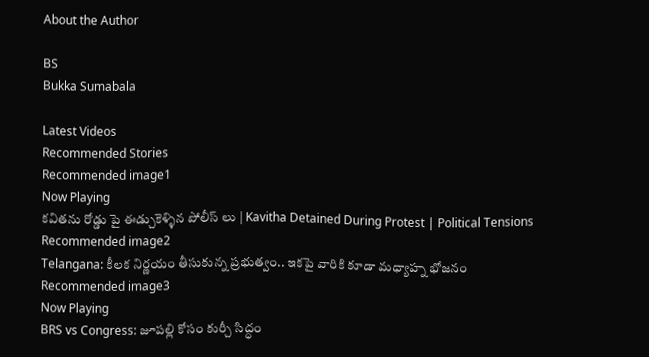About the Author

BS
Bukka Sumabala

Latest Videos
Recommended Stories
Recommended image1
Now Playing
కవితను రోడ్డు పై ఈడ్చుకెళ్ళిన పోలీస్ లు | Kavitha Detained During Protest | Political Tensions
Recommended image2
Telangana: కీలక నిర్ణయం తీసుకున్న ప్రభుత్వం.. ఇకపై వారికి కూడా మధ్యాహ్న భోజనం
Recommended image3
Now Playing
BRS vs Congress: జూపల్లి కోసం కుర్చీ సిద్ధం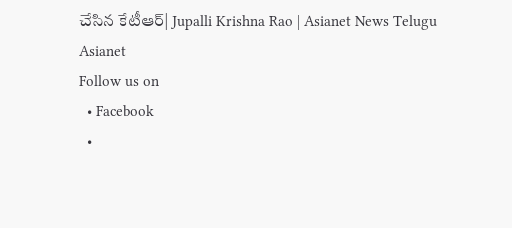చేసిన కేటీఆర్| Jupalli Krishna Rao | Asianet News Telugu
Asianet
Follow us on
  • Facebook
  •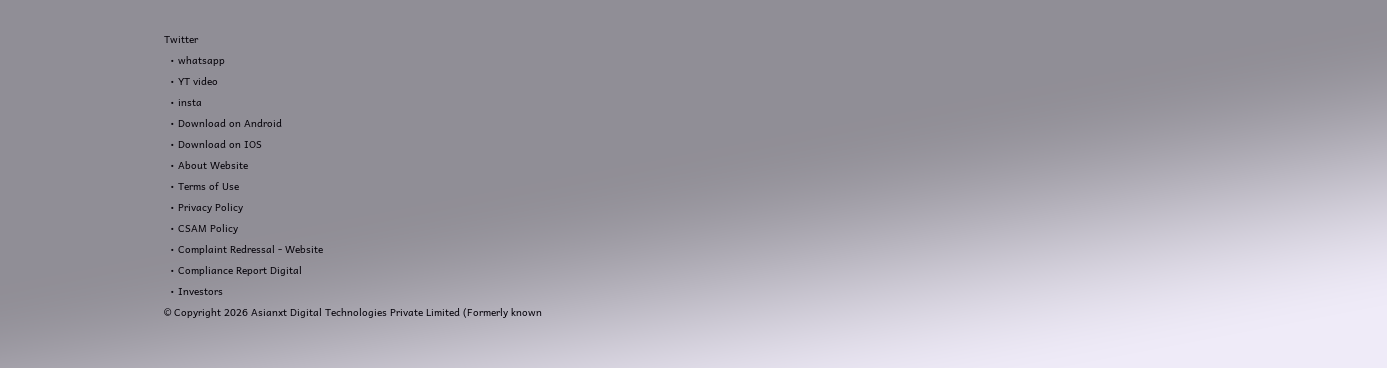Twitter
  • whatsapp
  • YT video
  • insta
  • Download on Android
  • Download on IOS
  • About Website
  • Terms of Use
  • Privacy Policy
  • CSAM Policy
  • Complaint Redressal - Website
  • Compliance Report Digital
  • Investors
© Copyright 2026 Asianxt Digital Technologies Private Limited (Formerly known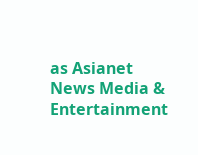as Asianet News Media & Entertainment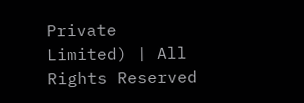Private Limited) | All Rights Reserved